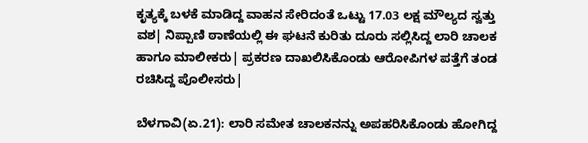ಕೃತ್ಯಕ್ಕೆ ಬಳಕೆ ಮಾಡಿದ್ದ ವಾಹನ ಸೇರಿದಂತೆ ಒಟ್ಟು 17.03 ಲಕ್ಷ ಮೌಲ್ಯದ ಸ್ವತ್ತು ವಶ| ನಿಪ್ಪಾಣಿ ಠಾಣೆಯಲ್ಲಿ ಈ ಘಟನೆ ಕುರಿತು ದೂರು ಸಲ್ಲಿಸಿದ್ದ ಲಾರಿ ಚಾಲಕ ಹಾಗೂ ಮಾಲೀಕರು| ಪ್ರಕರಣ ದಾಖಲಿಸಿಕೊಂಡು ಆರೋಪಿಗಳ ಪತ್ತೆಗೆ ತಂಡ ರಚಿಸಿದ್ದ ಪೊಲೀಸರು|

ಬೆಳಗಾವಿ(ಏ.21): ಲಾರಿ ಸಮೇತ ಚಾಲಕನನ್ನು ಅಪಹರಿಸಿಕೊಂಡು ಹೋಗಿದ್ದ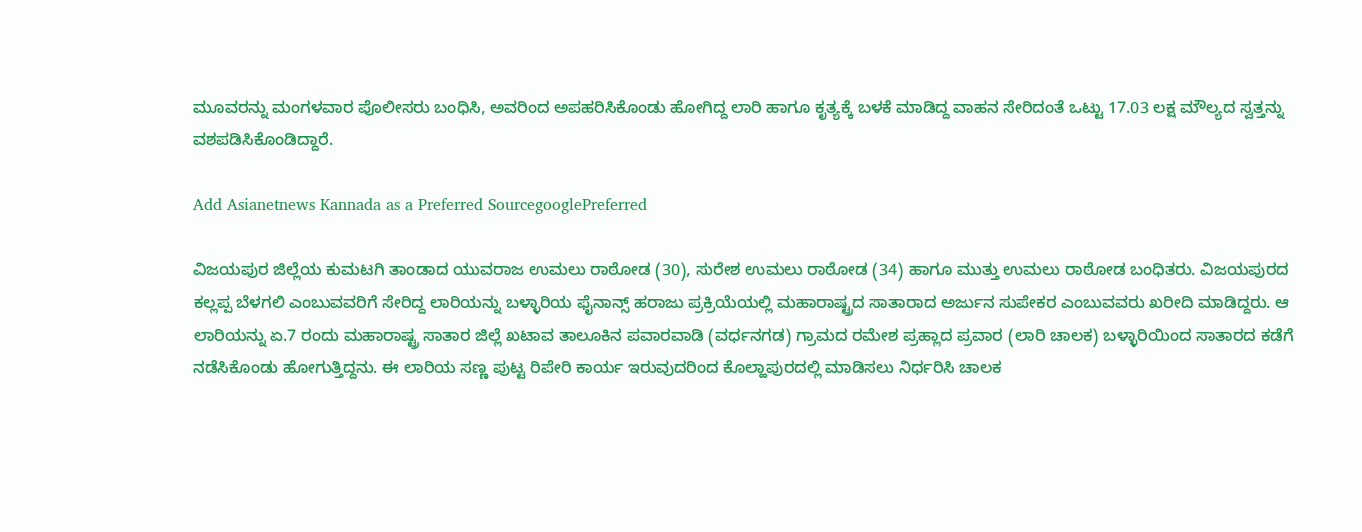ಮೂವರನ್ನು ಮಂಗಳವಾರ ಪೊಲೀಸರು ಬಂಧಿಸಿ, ಅವರಿಂದ ಅಪಹರಿಸಿಕೊಂಡು ಹೋಗಿದ್ದ ಲಾರಿ ಹಾಗೂ ಕೃತ್ಯಕ್ಕೆ ಬಳಕೆ ಮಾಡಿದ್ದ ವಾಹನ ಸೇರಿದಂತೆ ಒಟ್ಟು 17.03 ಲಕ್ಷ ಮೌಲ್ಯದ ಸ್ವತ್ತನ್ನು ವಶಪಡಿಸಿಕೊಂಡಿದ್ದಾರೆ.

Add Asianetnews Kannada as a Preferred SourcegooglePreferred

ವಿಜಯಪುರ ಜಿಲ್ಲೆಯ ಕುಮಟಗಿ ತಾಂಡಾದ ಯುವರಾಜ ಉಮಲು ರಾಠೋಡ (30), ಸುರೇಶ ಉಮಲು ರಾಠೋಡ (34) ಹಾಗೂ ಮುತ್ತು ಉಮಲು ರಾಠೋಡ ಬಂಧಿತರು. ವಿಜಯಪುರದ ಕಲ್ಲಪ್ಪ ಬೆಳಗಲಿ ಎಂಬುವವರಿಗೆ ಸೇರಿದ್ದ ಲಾರಿಯನ್ನು ಬಳ್ಳಾರಿಯ ಫೈನಾನ್ಸ್‌ ಹರಾಜು ಪ್ರಕ್ರಿಯೆಯಲ್ಲಿ ಮಹಾರಾಷ್ಟ್ರದ ಸಾತಾರಾದ ಅರ್ಜುನ ಸುಪೇಕರ ಎಂಬುವವರು ಖರೀದಿ ಮಾಡಿದ್ದರು. ಆ ಲಾರಿಯನ್ನು ಏ.7 ರಂದು ಮಹಾರಾಷ್ಟ್ರ ಸಾತಾರ ಜಿಲ್ಲೆ ಖಟಾವ ತಾಲೂಕಿನ ಪವಾರವಾಡಿ (ವರ್ಧನಗಡ) ಗ್ರಾಮದ ರಮೇಶ ಪ್ರಹ್ಲಾದ ಪ್ರವಾರ (ಲಾರಿ ಚಾಲಕ) ಬಳ್ಳಾರಿಯಿಂದ ಸಾತಾರದ ಕಡೆಗೆ ನಡೆಸಿಕೊಂಡು ಹೋಗುತ್ತಿದ್ದನು. ಈ ಲಾರಿಯ ಸಣ್ಣ ಪುಟ್ಟ ರಿಪೇರಿ ಕಾರ್ಯ ಇರುವುದರಿಂದ ಕೊಲ್ಹಾಪುರದಲ್ಲಿ ಮಾಡಿಸಲು ನಿರ್ಧರಿಸಿ ಚಾಲಕ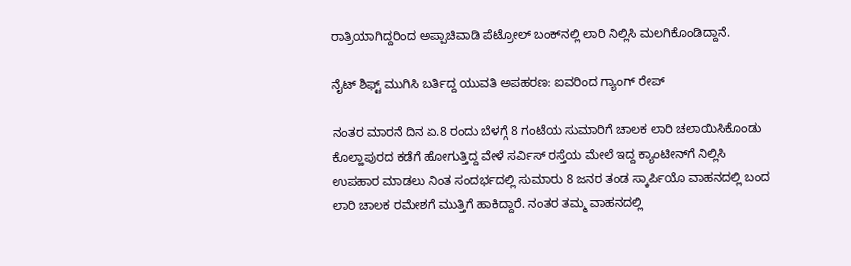ರಾತ್ರಿಯಾಗಿದ್ದರಿಂದ ಅಪ್ಪಾಚಿವಾಡಿ ಪೆಟ್ರೋಲ್‌ ಬಂಕ್‌ನಲ್ಲಿ ಲಾರಿ ನಿಲ್ಲಿಸಿ ಮಲಗಿಕೊಂಡಿದ್ದಾನೆ.

ನೈಟ್‌ ಶಿಫ್ಟ್ ಮುಗಿಸಿ ಬರ್ತಿದ್ದ ಯುವತಿ ಅಪಹರಣ: ಐವರಿಂದ ಗ್ಯಾಂಗ್ ರೇಪ್

ನಂತರ ಮಾರನೆ ದಿನ ಏ.8 ರಂದು ಬೆಳಗ್ಗೆ 8 ಗಂಟೆಯ ಸುಮಾರಿಗೆ ಚಾಲಕ ಲಾರಿ ಚಲಾಯಿಸಿಕೊಂಡು ಕೊಲ್ಹಾಪುರದ ಕಡೆಗೆ ಹೋಗುತ್ತಿದ್ದ ವೇಳೆ ಸರ್ವಿಸ್‌ ರಸ್ತೆಯ ಮೇಲೆ ಇದ್ದ ಕ್ಯಾಂಟೀನ್‌ಗೆ ನಿಲ್ಲಿಸಿ ಉಪಹಾರ ಮಾಡಲು ನಿಂತ ಸಂದರ್ಭದಲ್ಲಿ ಸುಮಾರು 8 ಜನರ ತಂಡ ಸ್ಕಾರ್ಪಿಯೊ ವಾಹನದಲ್ಲಿ ಬಂದ ಲಾರಿ ಚಾಲಕ ರಮೇಶಗೆ ಮುತ್ತಿಗೆ ಹಾಕಿದ್ದಾರೆ. ನಂತರ ತಮ್ಮ ವಾಹನದಲ್ಲಿ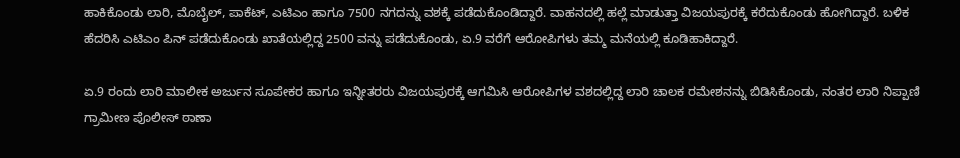ಹಾಕಿಕೊಂಡು ಲಾರಿ, ಮೊಬೈಲ್‌, ಪಾಕೆಟ್‌, ಎಟಿಎಂ ಹಾಗೂ 7500 ನಗದನ್ನು ವಶಕ್ಕೆ ಪಡೆದುಕೊಂಡಿದ್ದಾರೆ. ವಾಹನದಲ್ಲಿ ಹಲ್ಲೆ ಮಾಡುತ್ತಾ ವಿಜಯಪುರಕ್ಕೆ ಕರೆದುಕೊಂಡು ಹೋಗಿದ್ದಾರೆ. ಬಳಿಕ ಹೆದರಿಸಿ ಎಟಿಎಂ ಪಿನ್‌ ಪಡೆದುಕೊಂಡು ಖಾತೆಯಲ್ಲಿದ್ದ 2500 ವನ್ನು ಪಡೆದುಕೊಂಡು, ಏ.9 ವರೆಗೆ ಆರೋಪಿಗಳು ತಮ್ಮ ಮನೆಯಲ್ಲಿ ಕೂಡಿಹಾಕಿದ್ದಾರೆ.

ಏ.9 ರಂದು ಲಾರಿ ಮಾಲೀಕ ಅರ್ಜುನ ಸೂಪೇಕರ ಹಾಗೂ ಇನ್ನೀತರರು ವಿಜಯಪುರಕ್ಕೆ ಆಗಮಿಸಿ ಆರೋಪಿಗಳ ವಶದಲ್ಲಿದ್ದ ಲಾರಿ ಚಾಲಕ ರಮೇಶನನ್ನು ಬಿಡಿಸಿಕೊಂಡು, ನಂತರ ಲಾರಿ ನಿಪ್ಪಾಣಿ ಗ್ರಾಮೀಣ ಪೊಲೀಸ್‌ ಠಾಣಾ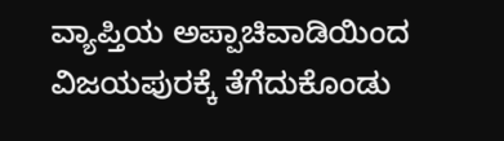ವ್ಯಾಪ್ತಿಯ ಅಪ್ಪಾಚಿವಾಡಿಯಿಂದ ವಿಜಯಪುರಕ್ಕೆ ತೆಗೆದುಕೊಂಡು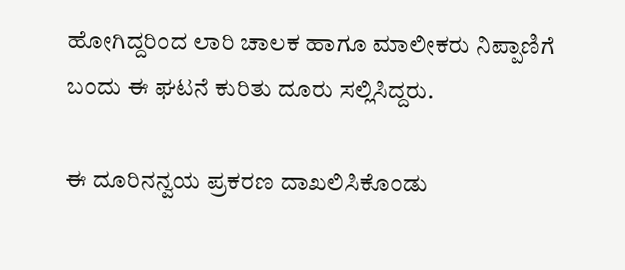ಹೋಗಿದ್ದರಿಂದ ಲಾರಿ ಚಾಲಕ ಹಾಗೂ ಮಾಲೀಕರು ನಿಪ್ಪಾಣಿಗೆ ಬಂದು ಈ ಘಟನೆ ಕುರಿತು ದೂರು ಸಲ್ಲಿಸಿದ್ದರು.

ಈ ದೂರಿನನ್ವಯ ಪ್ರಕರಣ ದಾಖಲಿಸಿಕೊಂಡು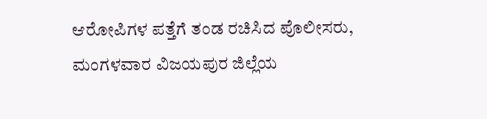ಆರೋಪಿಗಳ ಪತ್ತೆಗೆ ತಂಡ ರಚಿಸಿದ ಪೊಲೀಸರು, ಮಂಗಳವಾರ ವಿಜಯಪುರ ಜಿಲ್ಲೆಯ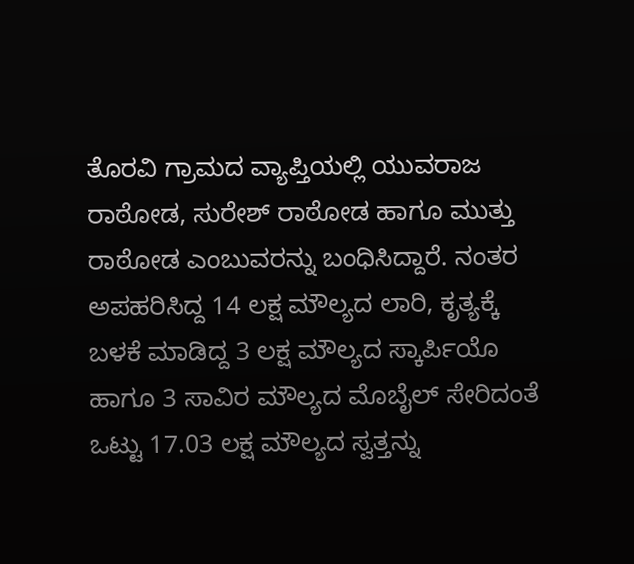ತೊರವಿ ಗ್ರಾಮದ ವ್ಯಾಪ್ತಿಯಲ್ಲಿ ಯುವರಾಜ ರಾಠೋಡ, ಸುರೇಶ್‌ ರಾಠೋಡ ಹಾಗೂ ಮುತ್ತು ರಾಠೋಡ ಎಂಬುವರನ್ನು ಬಂಧಿಸಿದ್ದಾರೆ. ನಂತರ ಅಪಹರಿಸಿದ್ದ 14 ಲಕ್ಷ ಮೌಲ್ಯದ ಲಾರಿ, ಕೃತ್ಯಕ್ಕೆ ಬಳಕೆ ಮಾಡಿದ್ದ 3 ಲಕ್ಷ ಮೌಲ್ಯದ ಸ್ಕಾರ್ಪಿಯೊ ಹಾಗೂ 3 ಸಾವಿರ ಮೌಲ್ಯದ ಮೊಬೈಲ್‌ ಸೇರಿದಂತೆ ಒಟ್ಟು 17.03 ಲಕ್ಷ ಮೌಲ್ಯದ ಸ್ವತ್ತನ್ನು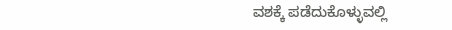ವಶಕ್ಕೆ ಪಡೆದುಕೊಳ್ಳುವಲ್ಲಿ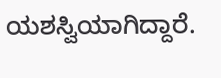ಯಶಸ್ವಿಯಾಗಿದ್ದಾರೆ.